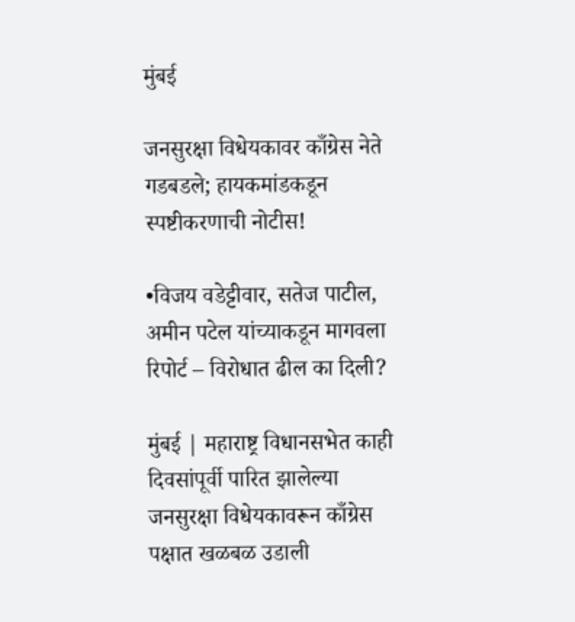मुंबई

जनसुरक्षा विधेयकावर काँग्रेस नेते गडबडले; हायकमांडकडून स्पष्टीकरणाची नोटीस!

•विजय वडेट्टीवार, सतेज पाटील, अमीन पटेल यांच्याकडून मागवला रिपोर्ट – विरोधात ढील का दिली?

मुंबई | महाराष्ट्र विधानसभेत काही दिवसांपूर्वी पारित झालेल्या जनसुरक्षा विधेयकावरून काँग्रेस पक्षात खळबळ उडाली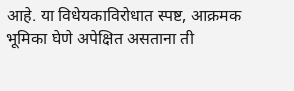आहे. या विधेयकाविरोधात स्पष्ट, आक्रमक भूमिका घेणे अपेक्षित असताना ती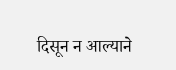दिसून न आल्याने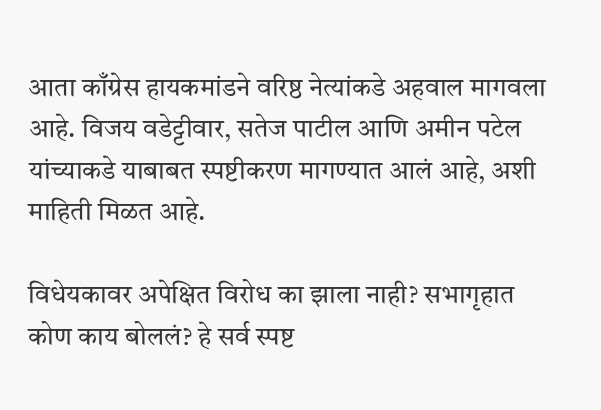आता काँग्रेस हायकमांडने वरिष्ठ नेत्यांकडे अहवाल मागवला आहे. विजय वडेट्टीवार, सतेज पाटील आणि अमीन पटेल यांच्याकडे याबाबत स्पष्टीकरण मागण्यात आलं आहे, अशी माहिती मिळत आहे.

विधेयकावर अपेक्षित विरोध का झाला नाही? सभागृहात कोण काय बोललं? हे सर्व स्पष्ट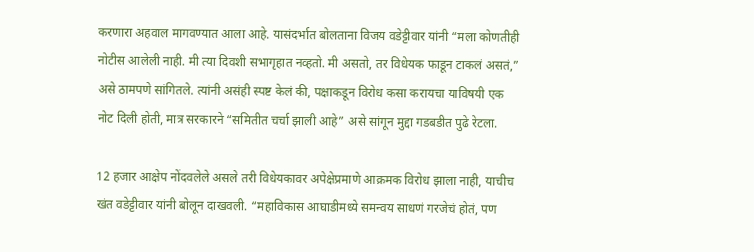करणारा अहवाल मागवण्यात आला आहे. यासंदर्भात बोलताना विजय वडेट्टीवार यांनी “मला कोणतीही नोटीस आलेली नाही. मी त्या दिवशी सभागृहात नव्हतो. मी असतो, तर विधेयक फाडून टाकलं असतं,” असे ठामपणे सांगितले. त्यांनी असंही स्पष्ट केलं की, पक्षाकडून विरोध कसा करायचा याविषयी एक नोट दिली होती, मात्र सरकारने “समितीत चर्चा झाली आहे” असे सांगून मुद्दा गडबडीत पुढे रेटला.

12 हजार आक्षेप नोंदवलेले असले तरी विधेयकावर अपेक्षेप्रमाणे आक्रमक विरोध झाला नाही, याचीच खंत वडेट्टीवार यांनी बोलून दाखवली. “महाविकास आघाडीमध्ये समन्वय साधणं गरजेचं होतं, पण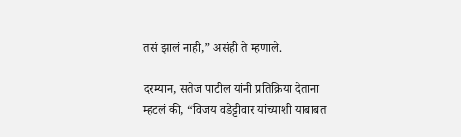तसं झालं नाही,” असंही ते म्हणाले.

दरम्यान, सतेज पाटील यांनी प्रतिक्रिया देताना म्हटलं की, “विजय वडेट्टीवार यांच्याशी याबाबत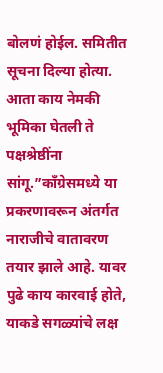बोलणं होईल. समितीत सूचना दिल्या होत्या. आता काय नेमकी भूमिका घेतली ते पक्षश्रेष्ठींना सांगू.”काँग्रेसमध्ये या प्रकरणावरून अंतर्गत नाराजीचे वातावरण तयार झाले आहे. यावर पुढे काय कारवाई होते, याकडे सगळ्यांचे लक्ष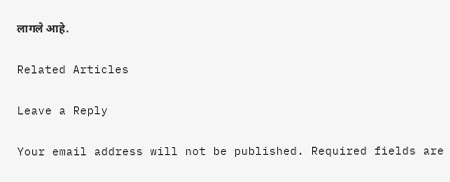लागले आहे.

Related Articles

Leave a Reply

Your email address will not be published. Required fields are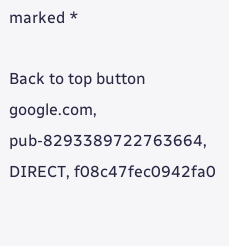marked *

Back to top button
google.com, pub-8293389722763664, DIRECT, f08c47fec0942fa0